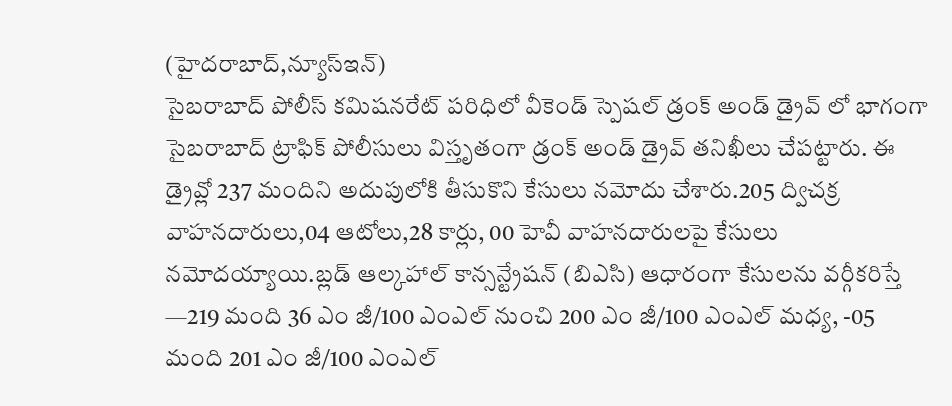(హైదరాబాద్,న్యూస్ఇన్)
సైబరాబాద్ పోలీస్ కమిషనరేట్ పరిధిలో వీకెండ్ స్పెషల్ డ్రంక్ అండ్ డ్రైవ్ లో భాగంగా సైబరాబాద్ ట్రాఫిక్ పోలీసులు విస్తృతంగా డ్రంక్ అండ్ డ్రైవ్ తనిఖీలు చేపట్టారు. ఈ డ్రైవ్లో 237 మందిని అదుపులోకి తీసుకొని కేసులు నమోదు చేశారు.205 ద్విచక్ర వాహనదారులు,04 ఆటోలు,28 కార్లు, 00 హెవీ వాహనదారులపై కేసులు నమోదయ్యాయి.బ్లడ్ ఆల్కహాల్ కాన్సన్ట్రేషన్ (బిఎసి) ఆధారంగా కేసులను వర్గీకరిస్తే —219 మంది 36 ఎం జీ/100 ఎంఎల్ నుంచి 200 ఎం జీ/100 ఎంఎల్ మధ్య, -05 మంది 201 ఎం జీ/100 ఎంఎల్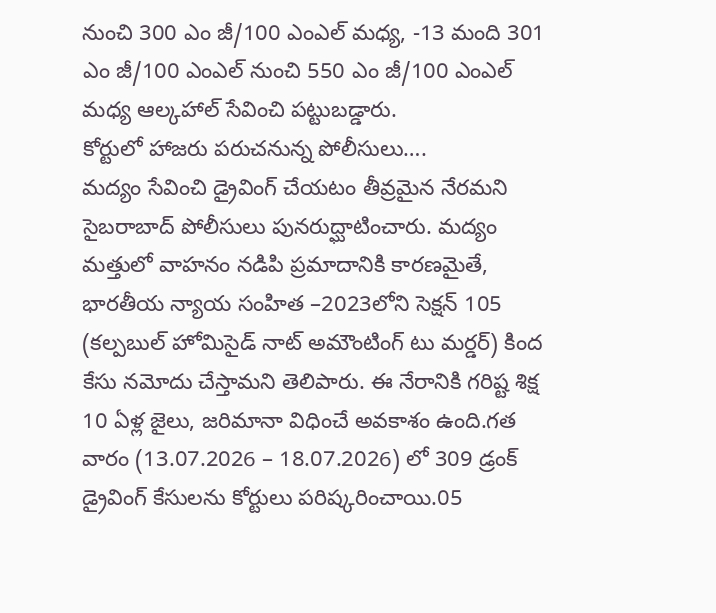నుంచి 300 ఎం జీ/100 ఎంఎల్ మధ్య, -13 మంది 301 ఎం జీ/100 ఎంఎల్ నుంచి 550 ఎం జీ/100 ఎంఎల్ మధ్య ఆల్కహాల్ సేవించి పట్టుబడ్డారు.
కోర్టులో హాజరు పరుచనున్న పోలీసులు….
మద్యం సేవించి డ్రైవింగ్ చేయటం తీవ్రమైన నేరమని సైబరాబాద్ పోలీసులు పునరుద్ఘాటించారు. మద్యం మత్తులో వాహనం నడిపి ప్రమాదానికి కారణమైతే, భారతీయ న్యాయ సంహిత –2023లోని సెక్షన్ 105 (కల్పబుల్ హోమిసైడ్ నాట్ అమౌంటింగ్ టు మర్డర్) కింద కేసు నమోదు చేస్తామని తెలిపారు. ఈ నేరానికి గరిష్ట శిక్ష 10 ఏళ్ల జైలు, జరిమానా విధించే అవకాశం ఉంది.గత వారం (13.07.2026 – 18.07.2026) లో 309 డ్రంక్ డ్రైవింగ్ కేసులను కోర్టులు పరిష్కరించాయి.05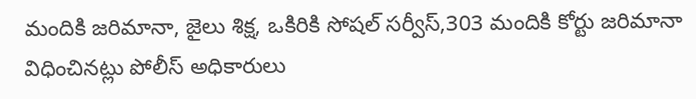మందికి జరిమానా, జైలు శిక్ష, ఒకిరికి సోషల్ సర్వీస్,303 మందికి కోర్టు జరిమానా విధించినట్లు పోలీస్ అధికారులు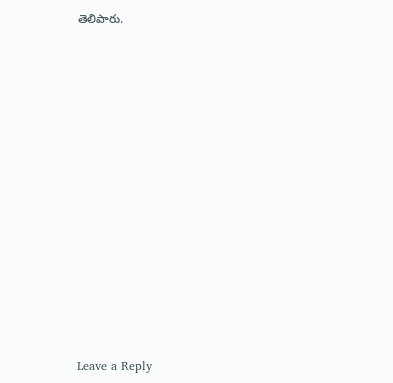తెలిపారు.













Leave a Reply